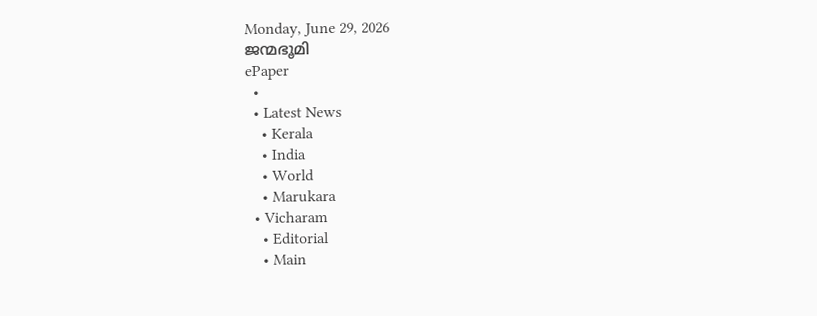Monday, June 29, 2026
ജന്മഭൂമി
ePaper
  •
  • Latest News
    • Kerala
    • India
    • World
    • Marukara
  • Vicharam
    • Editorial
    • Main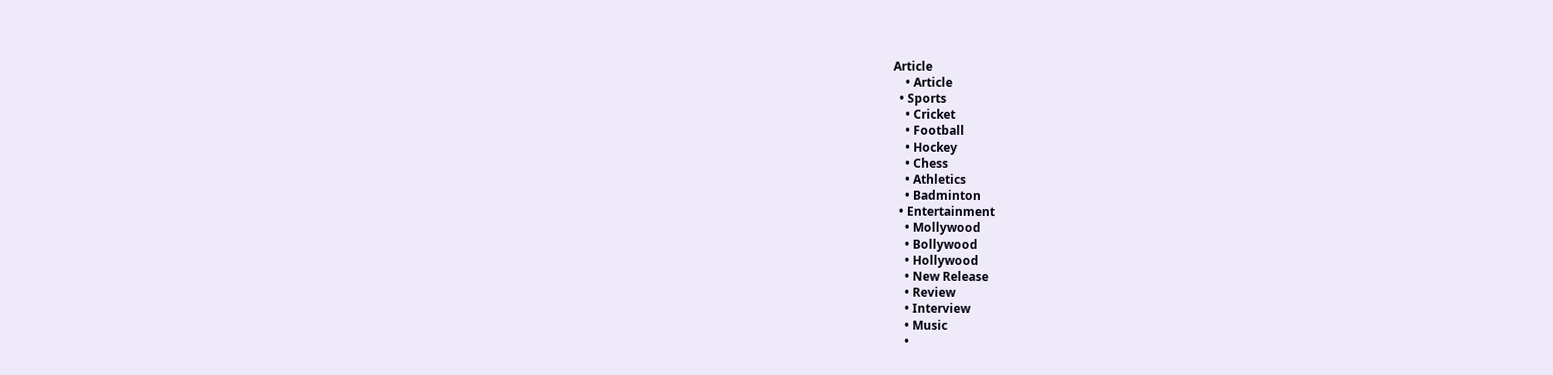Article
    • Article
  • Sports
    • Cricket
    • Football
    • Hockey
    • Chess
    • Athletics
    • Badminton
  • Entertainment
    • Mollywood
    • Bollywood
    • Hollywood
    • New Release
    • Review
    • Interview
    • Music
    •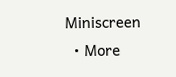Miniscreen
  • More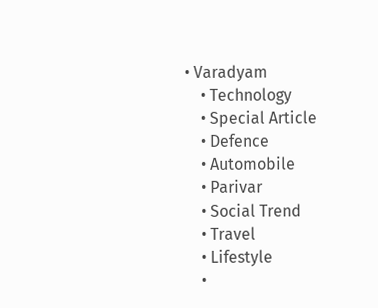• Varadyam
    • Technology
    • Special Article
    • Defence
    • Automobile
    • Parivar
    • Social Trend
    • Travel
    • Lifestyle
    •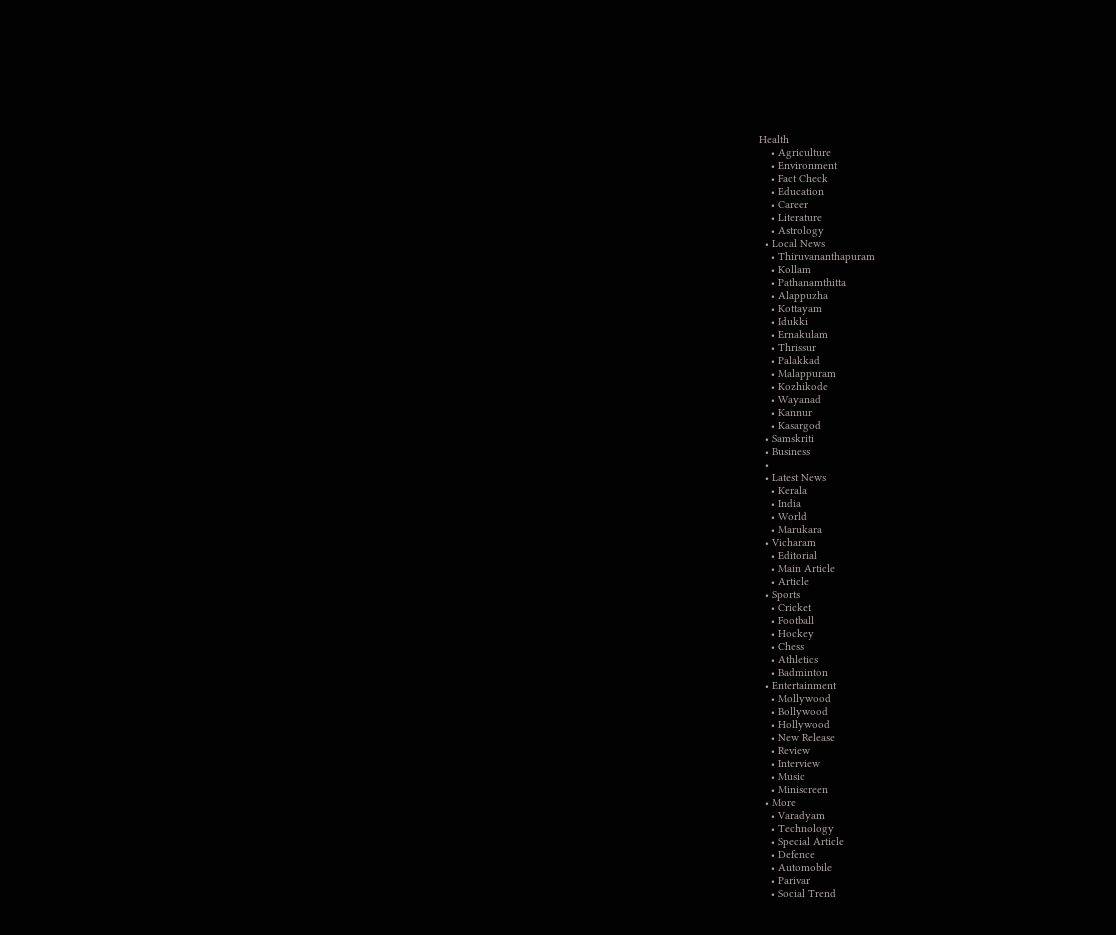Health
    • Agriculture
    • Environment
    • Fact Check
    • Education
    • Career
    • Literature
    • Astrology
  • Local News
    • Thiruvananthapuram
    • Kollam
    • Pathanamthitta
    • Alappuzha
    • Kottayam
    • Idukki
    • Ernakulam
    • Thrissur
    • Palakkad
    • Malappuram
    • Kozhikode
    • Wayanad
    • Kannur
    • Kasargod
  • Samskriti
  • Business
  •
  • Latest News
    • Kerala
    • India
    • World
    • Marukara
  • Vicharam
    • Editorial
    • Main Article
    • Article
  • Sports
    • Cricket
    • Football
    • Hockey
    • Chess
    • Athletics
    • Badminton
  • Entertainment
    • Mollywood
    • Bollywood
    • Hollywood
    • New Release
    • Review
    • Interview
    • Music
    • Miniscreen
  • More
    • Varadyam
    • Technology
    • Special Article
    • Defence
    • Automobile
    • Parivar
    • Social Trend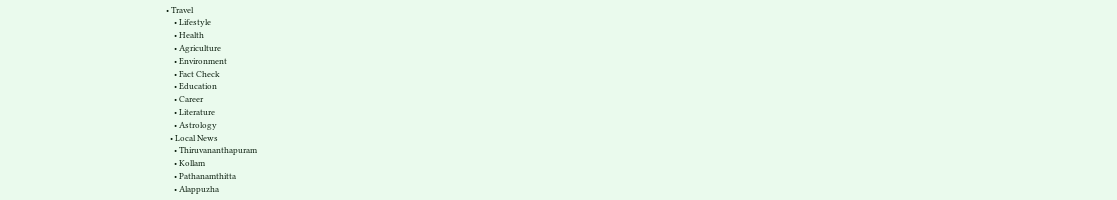• Travel
    • Lifestyle
    • Health
    • Agriculture
    • Environment
    • Fact Check
    • Education
    • Career
    • Literature
    • Astrology
  • Local News
    • Thiruvananthapuram
    • Kollam
    • Pathanamthitta
    • Alappuzha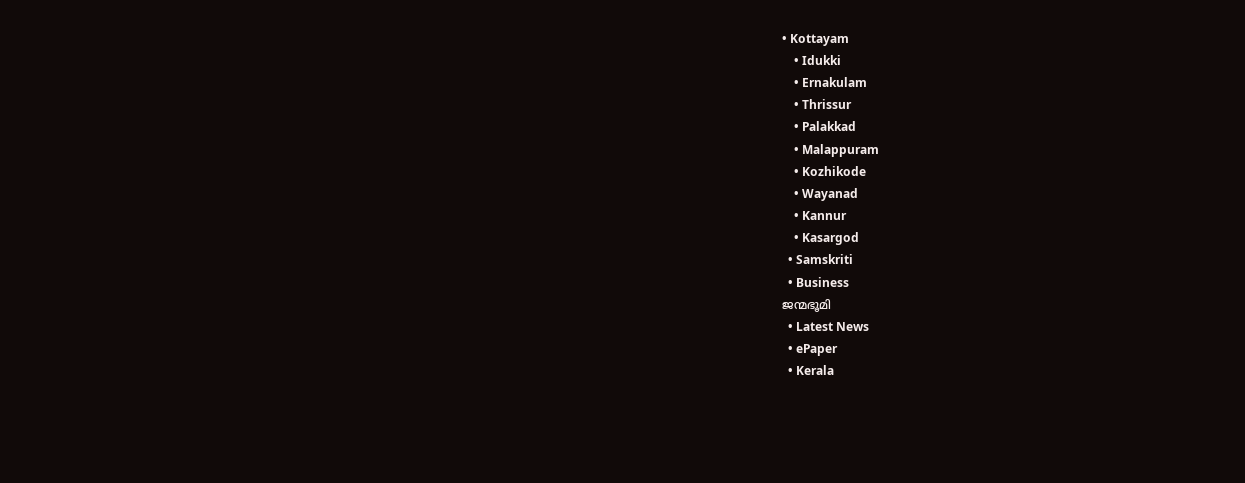• Kottayam
    • Idukki
    • Ernakulam
    • Thrissur
    • Palakkad
    • Malappuram
    • Kozhikode
    • Wayanad
    • Kannur
    • Kasargod
  • Samskriti
  • Business
ജന്മഭൂമി
  • Latest News
  • ePaper
  • Kerala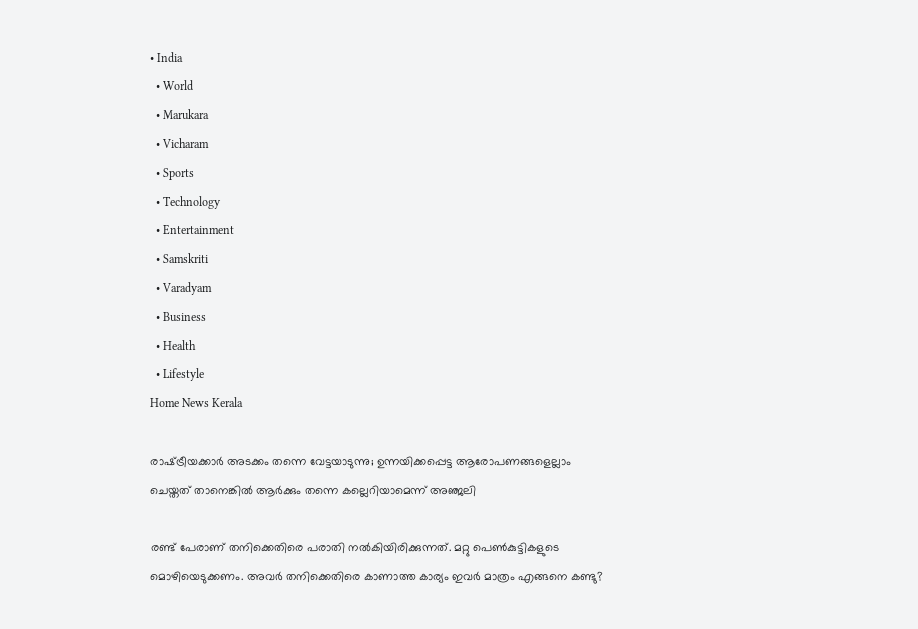• India
  • World
  • Marukara
  • Vicharam
  • Sports
  • Technology
  • Entertainment
  • Samskriti
  • Varadyam
  • Business
  • Health
  • Lifestyle
Home News Kerala

രാഷ്‌ട്രീയക്കാര്‍ അടക്കം തന്നെ വേട്ടയാടുന്നു; ഉന്നയിക്കപ്പെട്ട ആരോപണങ്ങളെല്ലാം ചെയ്തത് താനെങ്കില്‍ ആര്‍ക്കും തന്നെ കല്ലെറിയാമെന്ന് അഞ്ജലി

രണ്ട് പേരാണ് തനിക്കെതിരെ പരാതി നല്‍കിയിരിക്കുന്നത്. മറ്റു പെണ്‍കുട്ടികളുടെ മൊഴിയെടുക്കണം. അവര്‍ തനിക്കെതിരെ കാണാത്ത കാര്യം ഇവര്‍ മാത്രം എങ്ങനെ കണ്ടു?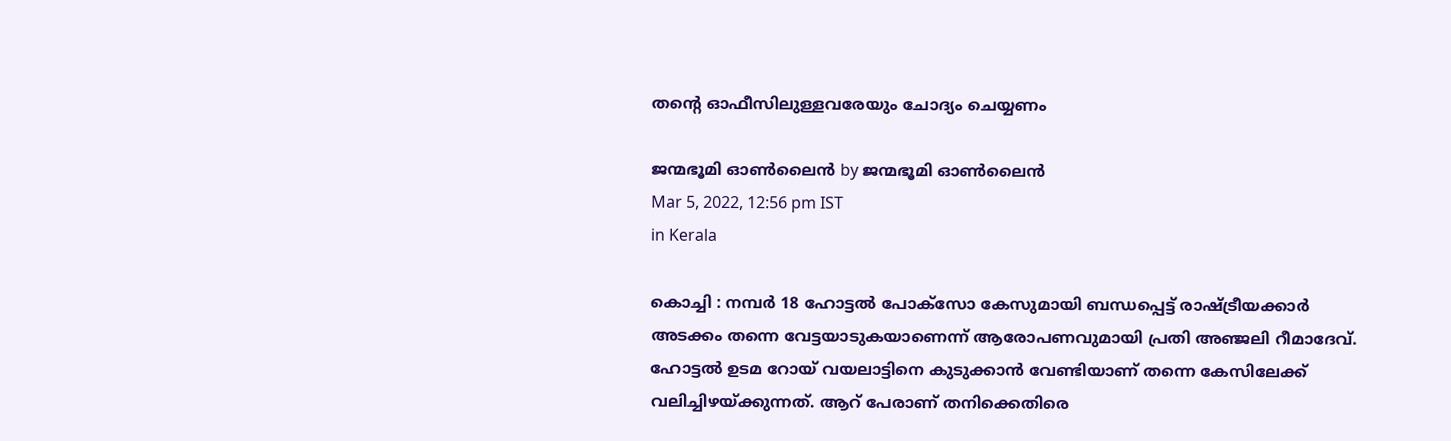തന്റെ ഓഫീസിലുള്ളവരേയും ചോദ്യം ചെയ്യണം

ജന്മഭൂമി ഓണ്‍ലൈന്‍ by ജന്മഭൂമി ഓണ്‍ലൈന്‍
Mar 5, 2022, 12:56 pm IST
in Kerala

കൊച്ചി : നമ്പര്‍ 18 ഹോട്ടല്‍ പോക്സോ കേസുമായി ബന്ധപ്പെട്ട് രാഷ്‌ട്രീയക്കാര്‍ അടക്കം തന്നെ വേട്ടയാടുകയാണെന്ന് ആരോപണവുമായി പ്രതി അഞ്ജലി റീമാദേവ്. ഹോട്ടല്‍ ഉടമ റോയ് വയലാട്ടിനെ കുടുക്കാന്‍ വേണ്ടിയാണ് തന്നെ കേസിലേക്ക് വലിച്ചിഴയ്‌ക്കുന്നത്. ആറ് പേരാണ് തനിക്കെതിരെ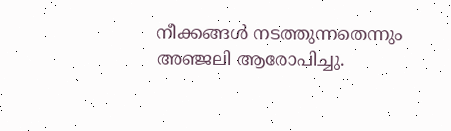നീക്കങ്ങള്‍ നടത്തുന്നതെന്നും അഞ്ജലി ആരോപിച്ചു.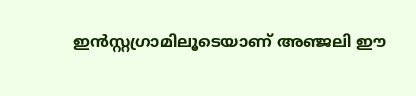ഇന്‍സ്റ്റഗ്രാമിലൂടെയാണ് അഞ്ജലി ഈ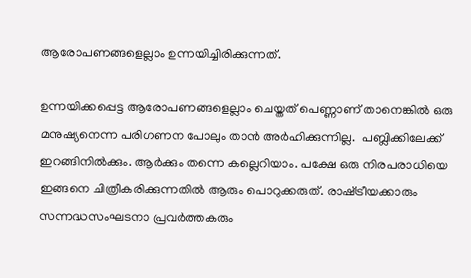ആരോപണങ്ങളെല്ലാം ഉന്നയിച്ചിരിക്കുന്നത്.

ഉന്നയിക്കപ്പെട്ട ആരോപണങ്ങളെല്ലാം ചെയ്തത് പെണ്ണാണ് താനെങ്കില്‍ ഒരു മനുഷ്യനെന്ന പരിഗണന പോലും താന്‍ അര്‍ഹിക്കുന്നില്ല.  പബ്ലിക്കിലേക്ക് ഇറങ്ങിനില്‍ക്കും. ആര്‍ക്കും തന്നെ കല്ലെറിയാം. പക്ഷേ ഒരു നിരപരാധിയെ ഇങ്ങനെ ചിത്രീകരിക്കുന്നതില്‍ ആരും പൊറുക്കരുത്. രാഷ്‌ട്രീയക്കാരും സന്നദ്ധസംഘടനാ പ്രവര്‍ത്തകരും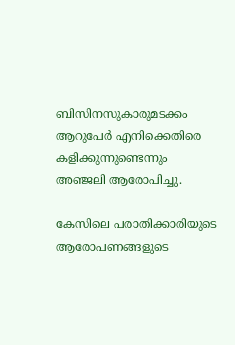ബിസിനസുകാരുമടക്കം ആറുപേര്‍ എനിക്കെതിരെ കളിക്കുന്നുണ്ടെന്നും അഞ്ജലി ആരോപിച്ചു.

കേസിലെ പരാതിക്കാരിയുടെ ആരോപണങ്ങളുടെ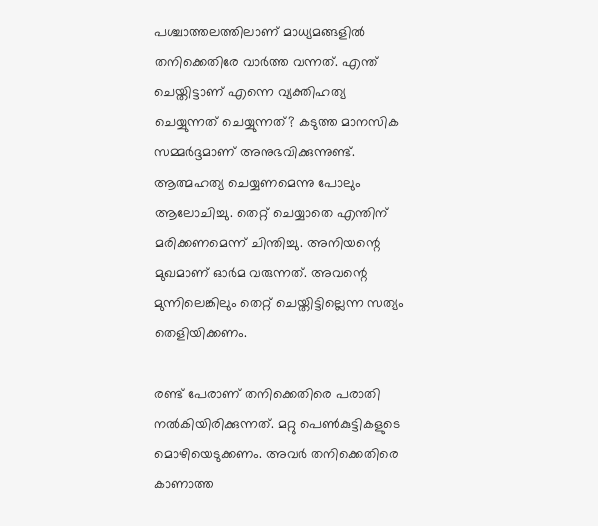പശ്ചാത്തലത്തിലാണ് മാധ്യമങ്ങളില്‍ തനിക്കെതിരേ വാര്‍ത്ത വന്നത്. എന്ത് ചെയ്തിട്ടാണ് എന്നെ വ്യക്തിഹത്യ ചെയ്യുന്നത് ചെയ്യുന്നത്? കടുത്ത മാനസിക സമ്മര്‍ദ്ദമാണ് അനുഭവിക്കുന്നുണ്ട്. ആത്മഹത്യ ചെയ്യണമെന്നു പോലും ആലോചിച്ചു. തെറ്റ് ചെയ്യാതെ എന്തിന് മരിക്കണമെന്ന് ചിന്തിച്ചു. അനിയന്റെ മുഖമാണ് ഓര്‍മ വരുന്നത്. അവന്റെ മുന്നിലെങ്കിലും തെറ്റ് ചെയ്തിട്ടില്ലെന്ന സത്യം തെളിയിക്കണം.

രണ്ട് പേരാണ് തനിക്കെതിരെ പരാതി നല്‍കിയിരിക്കുന്നത്. മറ്റു പെണ്‍കുട്ടികളുടെ മൊഴിയെടുക്കണം. അവര്‍ തനിക്കെതിരെ കാണാത്ത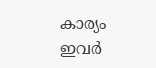കാര്യം ഇവര്‍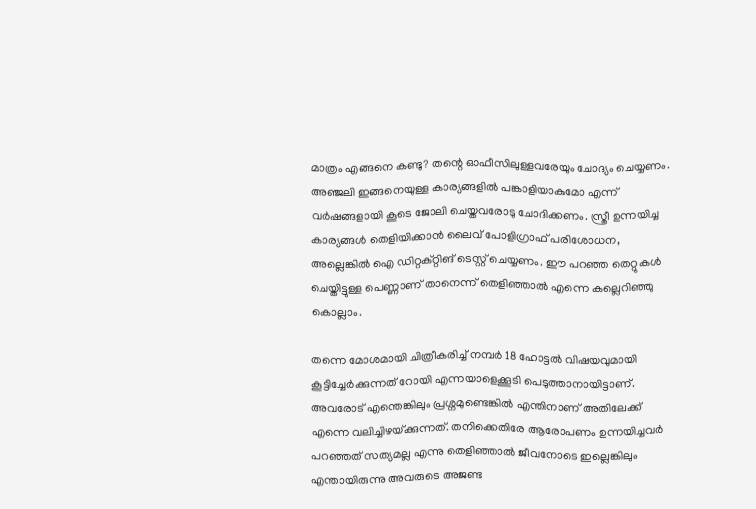മാത്രം എങ്ങനെ കണ്ടു? തന്റെ ഓഫീസിലുള്ളവരേയും ചോദ്യം ചെയ്യണം. അഞ്ജലി ഇങ്ങനെയുള്ള കാര്യങ്ങളില്‍ പങ്കാളിയാകുമോ എന്ന് വര്‍ഷങ്ങളായി കൂടെ ജോലി ചെയ്തവരോടു ചോദിക്കണം. സ്ത്രീ ഉന്നയിച്ച കാര്യങ്ങള്‍ തെളിയിക്കാന്‍ ലൈവ് പോളിഗ്രാഫ് പരിശോധന, അല്ലെങ്കില്‍ ഐ ഡിറ്റക്റ്റിങ് ടെസ്റ്റ് ചെയ്യണം. ഈ പറഞ്ഞ തെറ്റുകള്‍ ചെയ്തിട്ടുള്ള പെണ്ണാണ് താനെന്ന് തെളിഞ്ഞാല്‍ എന്നെ കല്ലെറിഞ്ഞു കൊല്ലാം.

തന്നെ മോശമായി ചിത്രീകരിച്ച് നമ്പര്‍ 18 ഹോട്ടല്‍ വിഷയവുമായി കൂട്ടിച്ചേര്‍ക്കുന്നത് റോയി എന്നയാളെക്കൂടി പെടുത്താനായിട്ടാണ്. അവരോട് എന്തെങ്കിലും പ്രശ്നമുണ്ടെങ്കില്‍ എന്തിനാണ് അതിലേക്ക് എന്നെ വലിച്ചിഴയ്‌ക്കുന്നത്. തനിക്കെതിരേ ആരോപണം ഉന്നയിച്ചവര്‍ പറഞ്ഞത് സത്യമല്ല എന്നു തെളിഞ്ഞാല്‍ ജീവനോടെ ഇല്ലെങ്കിലും എന്തായിരുന്നു അവരുടെ അജണ്ട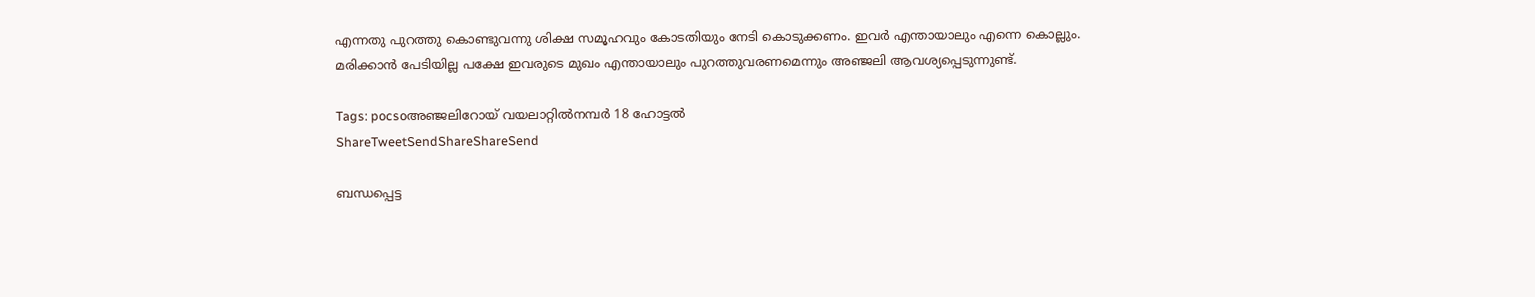എന്നതു പുറത്തു കൊണ്ടുവന്നു ശിക്ഷ സമൂഹവും കോടതിയും നേടി കൊടുക്കണം. ഇവര്‍ എന്തായാലും എന്നെ കൊല്ലും. മരിക്കാന്‍ പേടിയില്ല പക്ഷേ ഇവരുടെ മുഖം എന്തായാലും പുറത്തുവരണമെന്നും അഞ്ജലി ആവശ്യപ്പെടുന്നുണ്ട്.

Tags: pocsoഅഞ്ജലിറോയ് വയലാറ്റില്‍നമ്പര്‍ 18 ഹോട്ടല്‍
ShareTweetSendShareShareSend

ബന്ധപ്പെട്ട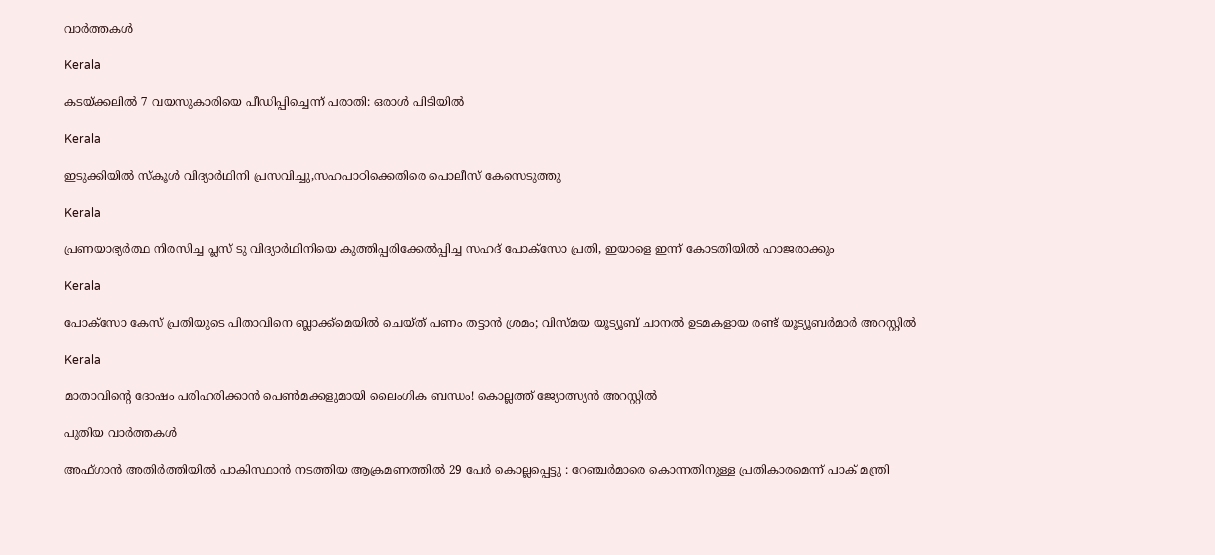വാര്‍ത്തകള്‍

Kerala

കടയ്‌ക്കലില്‍ 7 വയസുകാരിയെ പീഡിപ്പിച്ചെന്ന് പരാതി: ഒരാള്‍ പിടിയില്‍

Kerala

ഇടുക്കിയില്‍ സ്‌കൂള്‍ വിദ്യാര്‍ഥിനി പ്രസവിച്ചു,സഹപാഠിക്കെതിരെ പൊലീസ് കേസെടുത്തു

Kerala

പ്രണയാഭ്യർത്ഥ നിരസിച്ച പ്ലസ് ടു വിദ്യാർഥിനിയെ കുത്തിപ്പരിക്കേൽപ്പിച്ച സഹദ് പോക്സോ പ്രതി, ഇയാളെ ഇന്ന് കോടതിയിൽ ഹാജരാക്കും

Kerala

പോക്‌സോ കേസ് പ്രതിയുടെ പിതാവിനെ ബ്ലാക്ക്‌മെയിൽ ചെയ്ത് പണം തട്ടാൻ ശ്രമം; വിസ്മയ യൂട്യൂബ് ചാനൽ ഉടമകളായ രണ്ട് യൂട്യൂബർമാർ അറസ്റ്റിൽ

Kerala

മാതാവിന്റെ ദോഷം പരിഹരിക്കാന്‍ പെണ്‍മക്കളുമായി ലൈംഗിക ബന്ധം! കൊല്ലത്ത് ജ്യോത്സ്യന്‍ അറസ്റ്റില്‍

പുതിയ വാര്‍ത്തകള്‍

അഫ്ഗാൻ അതിർത്തിയിൽ പാകിസ്ഥാൻ നടത്തിയ ആക്രമണത്തിൽ 29 പേർ കൊല്ലപ്പെട്ടു : റേഞ്ചർമാരെ കൊന്നതിനുള്ള പ്രതികാരമെന്ന് പാക് മന്ത്രി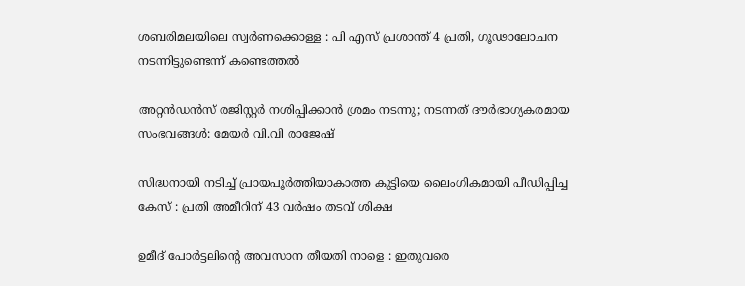ശബരിമലയിലെ സ്വര്‍ണക്കൊള്ള : പി എസ് പ്രശാന്ത് 4 പ്രതി, ഗൂഢാലോചന നടന്നിട്ടുണ്ടെന്ന് കണ്ടെത്തല്‍

അറ്റൻഡൻസ് രജിസ്റ്റർ നശിപ്പിക്കാൻ ശ്രമം നടന്നു; നടന്നത് ദൗർഭാഗ്യകരമായ സംഭവങ്ങൾ: മേയർ വി.വി രാജേഷ്

സിദ്ധനായി നടിച്ച് പ്രായപൂർത്തിയാകാത്ത കുട്ടിയെ ലൈംഗികമായി പീഡിപ്പിച്ച കേസ് : പ്രതി അമീറിന് 43 വർഷം തടവ് ശിക്ഷ

ഉമീദ് പോർട്ടലിന്റെ അവസാന തീയതി നാളെ : ഇതുവരെ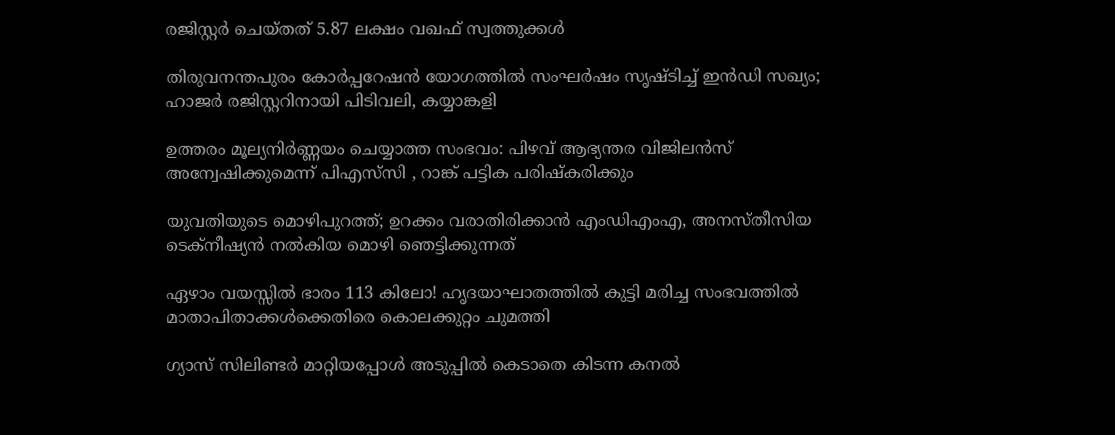രജിസ്റ്റർ ചെയ്തത് 5.87 ലക്ഷം വഖഫ് സ്വത്തുക്കൾ

തിരുവനന്തപുരം കോർപ്പറേഷൻ യോഗത്തിൽ സംഘർഷം സൃഷ്ടിച്ച് ഇൻഡി സഖ്യം; ഹാജര്‍ രജിസ്റ്ററിനായി പിടിവലി, കയ്യാങ്കളി

ഉത്തരം മൂല്യനിർണ്ണയം ചെയ്യാത്ത സംഭവം: പിഴവ് ആഭ്യന്തര വിജിലൻസ് അന്വേഷിക്കുമെന്ന് പിഎസ്‌സി , റാങ്ക് പട്ടിക പരിഷ്‌കരിക്കും

യുവതിയുടെ മൊഴിപുറത്ത്; ഉറക്കം വരാതിരിക്കാന്‍ എംഡിഎംഎ, അനസ്തീസിയ ടെക്നീഷ്യന്‍ നൽകിയ മൊഴി ഞെട്ടിക്കുന്നത്

ഏഴാം വയസ്സിൽ ഭാരം 113 കിലോ! ഹൃദയാഘാതത്തിൽ കുട്ടി മരിച്ച സംഭവത്തിൽ മാതാപിതാക്കൾക്കെതിരെ കൊലക്കുറ്റം ചുമത്തി

ഗ്യാസ് സിലിണ്ടർ മാറ്റിയപ്പോൾ അടുപ്പിൽ കെടാതെ കിടന്ന കനൽ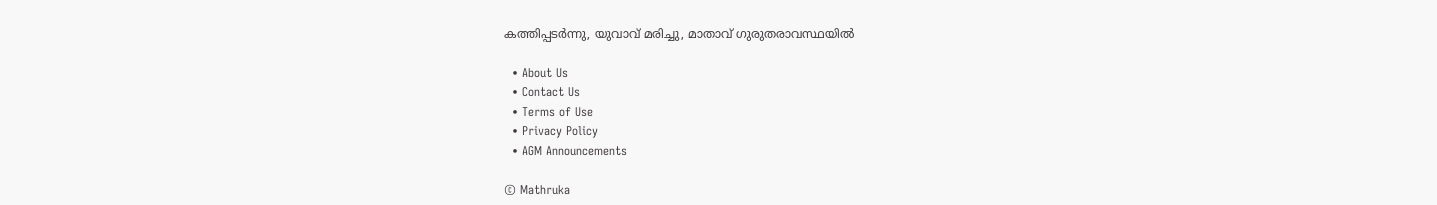കത്തിപ്പടർന്നു, യുവാവ് മരിച്ചു, മാതാവ് ഗുരുതരാവസ്ഥയിൽ

  • About Us
  • Contact Us
  • Terms of Use
  • Privacy Policy
  • AGM Announcements

© Mathruka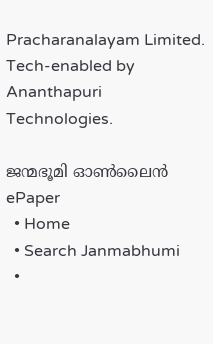Pracharanalayam Limited.
Tech-enabled by Ananthapuri Technologies.

ജന്മഭൂമി ഓണ്‍ലൈന്‍
ePaper
  • Home
  • Search Janmabhumi
  •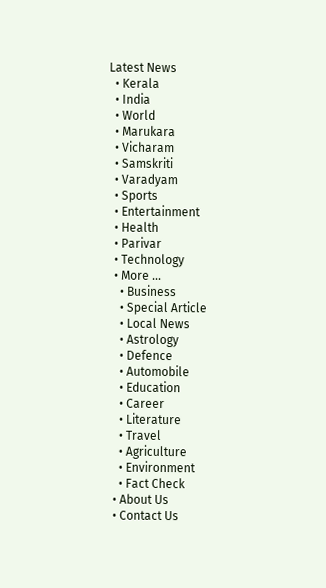Latest News
  • Kerala
  • India
  • World
  • Marukara
  • Vicharam
  • Samskriti
  • Varadyam
  • Sports
  • Entertainment
  • Health
  • Parivar
  • Technology
  • More …
    • Business
    • Special Article
    • Local News
    • Astrology
    • Defence
    • Automobile
    • Education
    • Career
    • Literature
    • Travel
    • Agriculture
    • Environment
    • Fact Check
  • About Us
  • Contact Us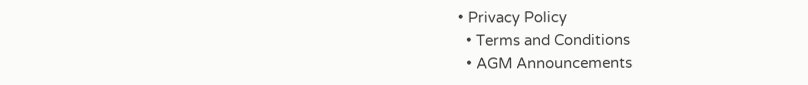• Privacy Policy
  • Terms and Conditions
  • AGM Announcements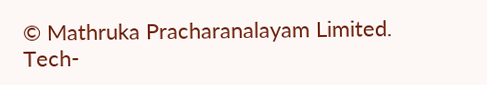© Mathruka Pracharanalayam Limited.
Tech-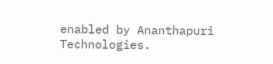enabled by Ananthapuri Technologies.